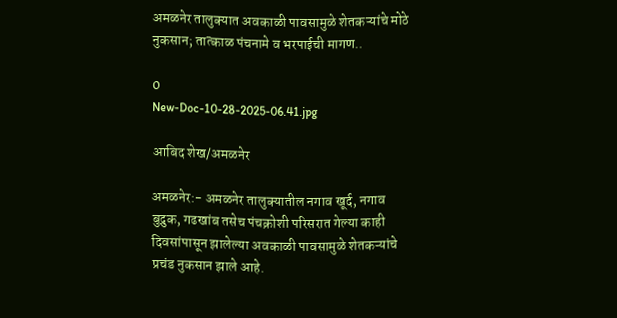अमळनेर तालुक्यात अवकाळी पावसामुळे शेतकऱ्यांचे मोठे नुकसान; तात्काळ पंचनामे व भरपाईची मागण..

0
New-Doc-10-28-2025-06.41.jpg

आबिद शेख/अमळनेर

अमळनेर:- अमळनेर तालुक्यातील नगाव खूर्द, नगाव बुद्रुक, गढखांब तसेच पंचक्रोशी परिसरात गेल्या काही दिवसांपासून झालेल्या अवकाळी पावसामुळे शेतकऱ्यांचे प्रचंड नुकसान झाले आहे.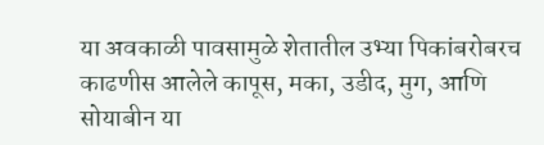या अवकाळी पावसामुळे शेतातील उभ्या पिकांबरोबरच काढणीस आलेले कापूस, मका, उडीद, मुग, आणि सोयाबीन या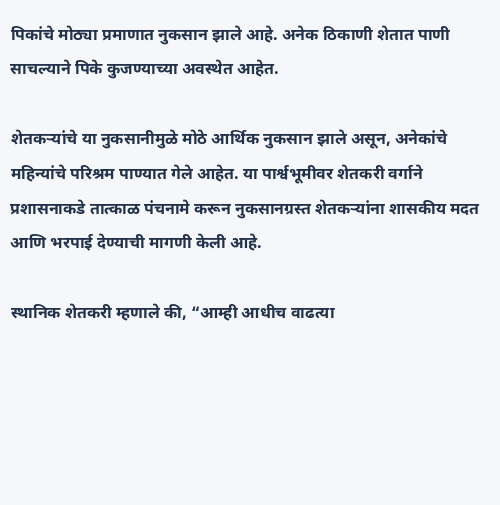पिकांचे मोठ्या प्रमाणात नुकसान झाले आहे. अनेक ठिकाणी शेतात पाणी साचल्याने पिके कुजण्याच्या अवस्थेत आहेत.

शेतकऱ्यांचे या नुकसानीमुळे मोठे आर्थिक नुकसान झाले असून, अनेकांचे महिन्यांचे परिश्रम पाण्यात गेले आहेत. या पार्श्वभूमीवर शेतकरी वर्गाने प्रशासनाकडे तात्काळ पंचनामे करून नुकसानग्रस्त शेतकऱ्यांना शासकीय मदत आणि भरपाई देण्याची मागणी केली आहे.

स्थानिक शेतकरी म्हणाले की, “आम्ही आधीच वाढत्या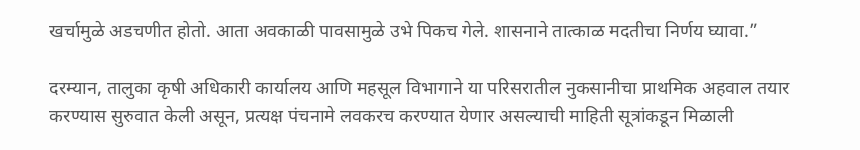खर्चामुळे अडचणीत होतो. आता अवकाळी पावसामुळे उभे पिकच गेले. शासनाने तात्काळ मदतीचा निर्णय घ्यावा.”

दरम्यान, तालुका कृषी अधिकारी कार्यालय आणि महसूल विभागाने या परिसरातील नुकसानीचा प्राथमिक अहवाल तयार करण्यास सुरुवात केली असून, प्रत्यक्ष पंचनामे लवकरच करण्यात येणार असल्याची माहिती सूत्रांकडून मिळाली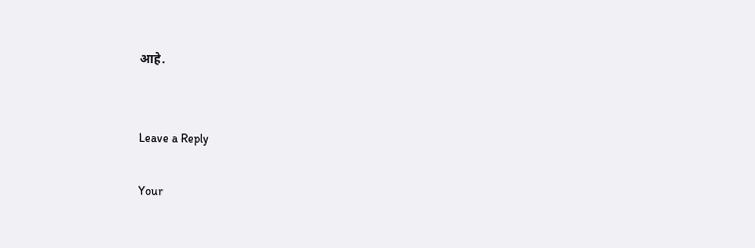आहे.


Leave a Reply

Your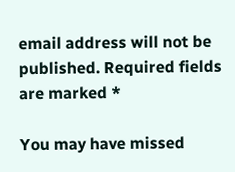email address will not be published. Required fields are marked *

You may have missed